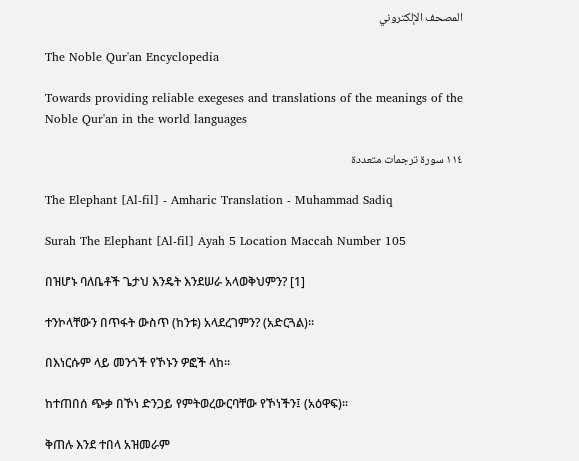المصحف الإلكتروني

The Noble Qur'an Encyclopedia

Towards providing reliable exegeses and translations of the meanings of the Noble Qur'an in the world languages

١١٤ سورة ترجمات متعددة

The Elephant [Al-fil] - Amharic Translation - Muhammad Sadiq

Surah The Elephant [Al-fil] Ayah 5 Location Maccah Number 105

በዝሆኑ ባለቤቶች ጌታህ እንዴት እንደሠራ አላወቅህምን? [1]

ተንኮላቸውን በጥፋት ውስጥ (ከንቱ) አላደረገምን? (አድርጓል)፡፡

በእነርሱም ላይ መንጎች የኾኑን ዎፎች ላከ፡፡

ከተጠበሰ ጭቃ በኾነ ድንጋይ የምትወረውርባቸው የኾነችን፤ (አዕዋፍ)፡፡

ቅጠሉ እንደ ተበላ አዝመራም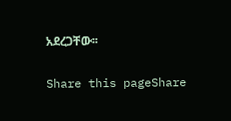አደረጋቸው፡፡

Share this pageShare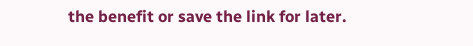the benefit or save the link for later.